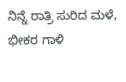ನಿನ್ನೆ ರಾತ್ರಿ ಸುರಿದ ಮಳೆ, ಭೀಕರ ಗಾಳಿ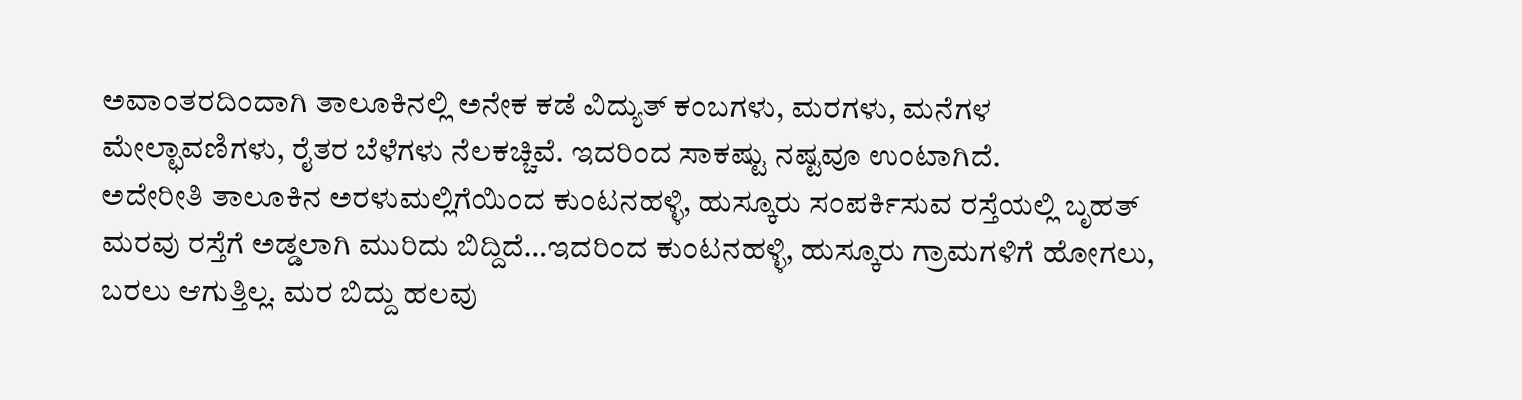ಅವಾಂತರದಿಂದಾಗಿ ತಾಲೂಕಿನಲ್ಲಿ ಅನೇಕ ಕಡೆ ವಿದ್ಯುತ್ ಕಂಬಗಳು, ಮರಗಳು, ಮನೆಗಳ ಮೇಲ್ಛಾವಣಿಗಳು, ರೈತರ ಬೆಳೆಗಳು ನೆಲಕಚ್ಚಿವೆ. ಇದರಿಂದ ಸಾಕಷ್ಟು ನಷ್ಟವೂ ಉಂಟಾಗಿದೆ.
ಅದೇರೀತಿ ತಾಲೂಕಿನ ಅರಳುಮಲ್ಲಿಗೆಯಿಂದ ಕುಂಟನಹಳ್ಳಿ, ಹುಸ್ಕೂರು ಸಂಪರ್ಕಿಸುವ ರಸ್ತೆಯಲ್ಲಿ ಬೃಹತ್ ಮರವು ರಸ್ತೆಗೆ ಅಡ್ಡಲಾಗಿ ಮುರಿದು ಬಿದ್ದಿದೆ…ಇದರಿಂದ ಕುಂಟನಹಳ್ಳಿ, ಹುಸ್ಕೂರು ಗ್ರಾಮಗಳಿಗೆ ಹೋಗಲು, ಬರಲು ಆಗುತ್ತಿಲ್ಲ. ಮರ ಬಿದ್ದು ಹಲವು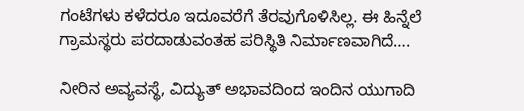ಗಂಟೆಗಳು ಕಳೆದರೂ ಇದೂವರೆಗೆ ತೆರವುಗೊಳಿಸಿಲ್ಲ. ಈ ಹಿನ್ನೆಲೆ ಗ್ರಾಮಸ್ಥರು ಪರದಾಡುವಂತಹ ಪರಿಸ್ಥಿತಿ ನಿರ್ಮಾಣವಾಗಿದೆ….

ನೀರಿನ ಅವ್ಯವಸ್ಥೆ, ವಿದ್ಯುತ್ ಅಭಾವದಿಂದ ಇಂದಿನ ಯುಗಾದಿ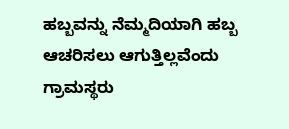ಹಬ್ಬವನ್ನು ನೆಮ್ಮದಿಯಾಗಿ ಹಬ್ಬ ಆಚರಿಸಲು ಆಗುತ್ತಿಲ್ಲವೆಂದು ಗ್ರಾಮಸ್ಥರು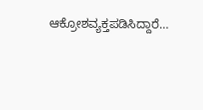ಆಕ್ರೋಶವ್ಯಕ್ತಪಡಿಸಿದ್ದಾರೆ…